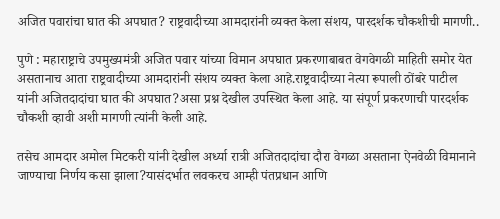अजित पवारांचा घात की अपघात? राष्ट्रवादीच्या आमदारांनी व्यक्त केला संशय, पारदर्शक चौकशीची मागणी..

पुणे : महाराष्ट्राचे उपमुख्यमंत्री अजित पवार यांच्या विमान अपघात प्रकरणाबाबत वेगवेगळी माहिती समोर येत असतानाच आता राष्ट्रवादीच्या आमदारांनी संशय व्यक्त केला आहे.राष्ट्रवादीच्या नेत्या रूपाली ठोंबरे पाटील यांनी अजितदादांचा घात की अपघात?असा प्रश्न देखील उपस्थित केला आहे. या संपूर्ण प्रकरणाची पारदर्शक चौकशी व्हावी अशी मागणी त्यांनी केली आहे.

तसेच आमदार अमोल मिटकरी यांनी देखील अर्ध्या रात्री अजितदादांचा दौरा वेगळा असताना ऐनवेळी विमानाने जाण्याचा निर्णय कसा झाला?यासंदर्भात लवकरच आम्ही पंतप्रधान आणि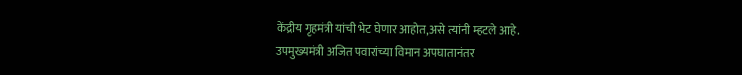केंद्रीय गृहमंत्री यांची भेट घेणार आहोत,असे त्यांनी म्हटले आहे.
उपमुख्यमंत्री अजित पवारांच्या विमान अपघातानंतर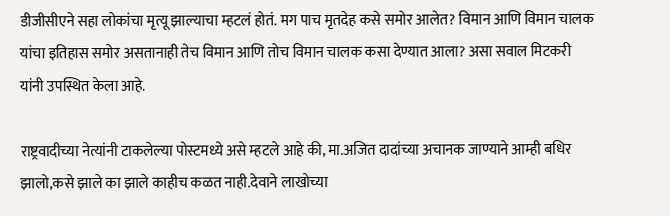डीजीसीएने सहा लोकांचा मृत्यू झाल्याचा म्हटलं होतं. मग पाच मृतदेह कसे समोर आलेत? विमान आणि विमान चालक यांचा इतिहास समोर असतानाही तेच विमान आणि तोच विमान चालक कसा देण्यात आला? असा सवाल मिटकरी यांनी उपस्थित केला आहे.

राष्ट्रवादीच्या नेत्यांनी टाकलेल्या पोस्टमध्ये असे म्हटले आहे की, मा.अजित दादांच्या अचानक जाण्याने आम्ही बधिर झालो,कसे झाले का झाले काहीच कळत नाही.देवाने लाखोच्या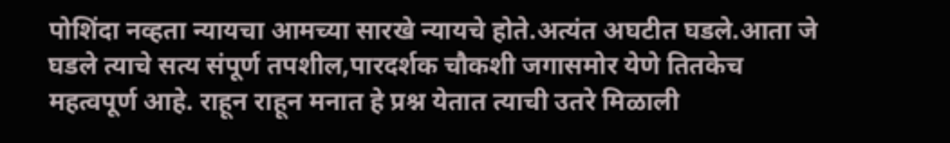पोशिंदा नव्हता न्यायचा आमच्या सारखे न्यायचे होते.अत्यंत अघटीत घडले.आता जे घडले त्याचे सत्य संपूर्ण तपशील,पारदर्शक चौकशी जगासमोर येणे तितकेच महत्वपूर्ण आहे. राहून राहून मनात हे प्रश्न येतात त्याची उतरे मिळाली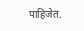पाहिजेत.